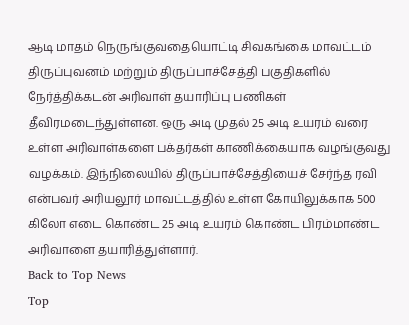ஆடி மாதம் நெருங்குவதையொட்டி சிவகங்கை மாவட்டம் திருப்புவனம் மற்றும் திருப்பாச்சேத்தி பகுதிகளில் நேர்த்திக்கடன் அரிவாள் தயாரிப்பு பணிகள் தீவிரமடைந்துள்ளன. ஒரு அடி முதல் 25 அடி உயரம் வரை உள்ள அரிவாள்களை பக்தர்கள் காணிக்கையாக வழங்குவது வழக்கம். இந்நிலையில் திருப்பாச்சேத்தியைச் சேர்ந்த ரவி என்பவர் அரியலூர் மாவட்டத்தில் உள்ள கோயிலுக்காக 500 கிலோ எடை கொண்ட 25 அடி உயரம் கொண்ட பிரம்மாண்ட அரிவாளை தயாரித்துள்ளார்.
Back to Top News
Top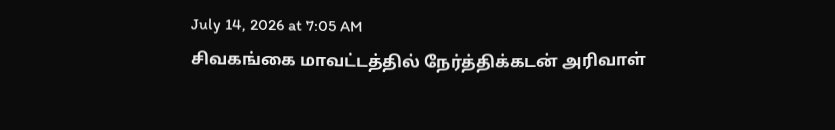July 14, 2026 at 7:05 AM
சிவகங்கை மாவட்டத்தில் நேர்த்திக்கடன் அரிவாள்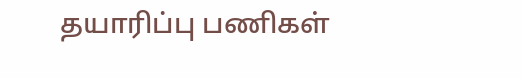தயாரிப்பு பணிகள்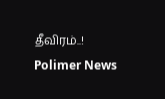தீவிரம்..!
Polimer News